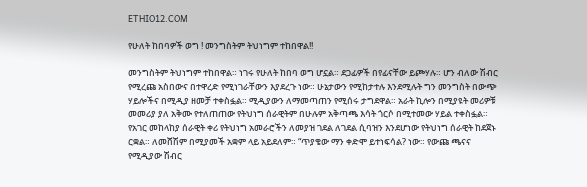ETHIO12.COM

የሁለት ከበባዎች ወግ ! መንግስትም ትህነግም ተከበዋል!!

መንግስትም ትህነግም ተከበዋል። ነገሩ የሁለት ከበባ ወግ ሆኗል። ደጋፊዎች በየፊናቸው ይጮሃሉ። ሆን ብለው ሽብር የሚረጩ አስበውና በተዋረድ የሚነገራቸውን እያደረጉ ነው። ሁኔታውን የሚከታተሉ እንደሚሉት ግን መንግስት በውጭ ሃይሎችና በሚዲያ ዘመቻ ተቀስፏል። ሚዲያውን ለማመጣጠን የሚሰሩ ታግደዋል። አራት ኪሎን በሚያዩት መሪዎቹ መመሪያ ያለ አቅሙ የተለጠጠው የትህነግ ሰራዊትም በሁሉም አቅጣጫ እሳት ጎርሶ በሚተመው ሃይል ተቀስፏል። የአገር መከላከያ ሰራዊት ቀሪ የትህነግ አመራሮችን ለመያዝ ገደል ለገደል ሲባዝን እንደሆነው የትህነግ ሰራዊት ከደጀኑ ርቋል። ለመሸሽም በሚያመች አቋም ላይ አይደለም። “ጥያቄው ማን ቀድሞ ይተነፍሳል? ነው። የውጩ ጫናና የሚዲያው ሽብር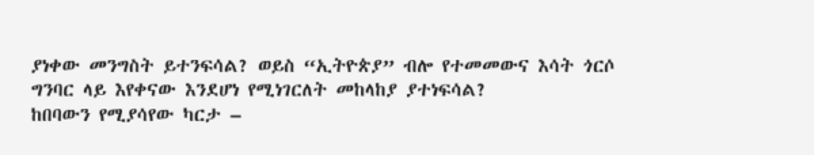ያነቀው መንግስት ይተንፍሳል? ወይስ “ኢትዮጵያ” ብሎ የተመመውና እሳት ጎርሶ ግንባር ላይ እየቀናው እንደሆነ የሚነገርለት መከላከያ ያተነፍሳል?
ከበባውን የሚያሳየው ካርታ –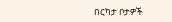በርካታ ቦታዎች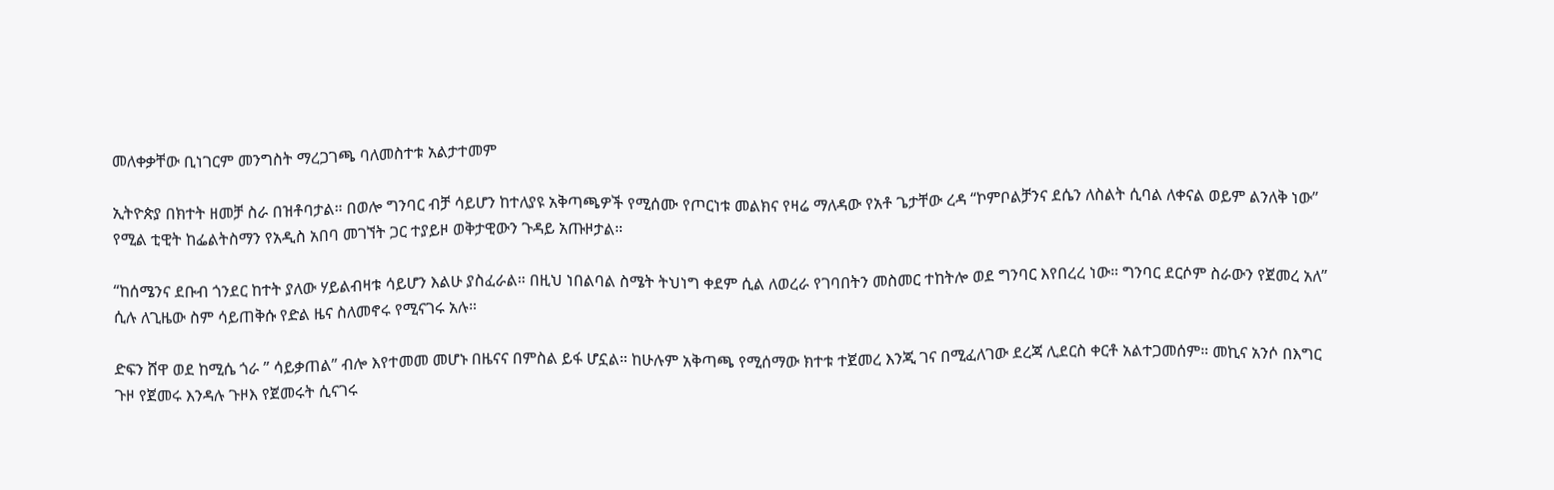መለቀቃቸው ቢነገርም መንግስት ማረጋገጫ ባለመስተቱ አልታተመም

ኢትዮጵያ በክተት ዘመቻ ስራ በዝቶባታል። በወሎ ግንባር ብቻ ሳይሆን ከተለያዩ አቅጣጫዎች የሚሰሙ የጦርነቱ መልክና የዛሬ ማለዳው የአቶ ጌታቸው ረዳ “ኮምቦልቻንና ደሴን ለስልት ሲባል ለቀናል ወይም ልንለቅ ነው” የሚል ቲዊት ከፌልትስማን የአዲስ አበባ መገኘት ጋር ተያይዞ ወቅታዊውን ጉዳይ አጡዞታል።

“ከሰሜንና ደቡብ ጎንደር ከተት ያለው ሃይልብዛቱ ሳይሆን እልሁ ያስፈራል። በዚህ ነበልባል ስሜት ትህነግ ቀደም ሲል ለወረራ የገባበትን መስመር ተከትሎ ወደ ግንባር እየበረረ ነው። ግንባር ደርሶም ስራውን የጀመረ አለ” ሲሉ ለጊዜው ስም ሳይጠቅሱ የድል ዜና ስለመኖሩ የሚናገሩ አሉ።

ድፍን ሸዋ ወደ ከሚሴ ጎራ ” ሳይቃጠል” ብሎ እየተመመ መሆኑ በዜናና በምስል ይፋ ሆኗል። ከሁሉም አቅጣጫ የሚሰማው ክተቱ ተጀመረ እንጂ ገና በሚፈለገው ደረጃ ሊደርስ ቀርቶ አልተጋመሰም። መኪና አንሶ በእግር ጉዞ የጀመሩ እንዳሉ ጉዞእ የጀመሩት ሲናገሩ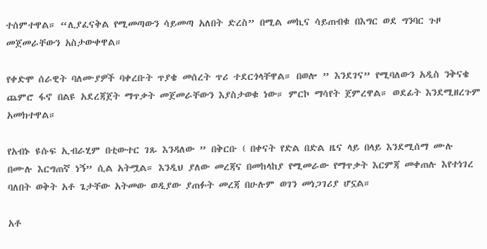ተሰምተዋል። “ሊያፈናቅል የሚመጣውን ሳይመጣ አለበት ድረስ” በሚል መኪና ሳይጠብቁ በእግር ወደ ግንባር ጉዞ መጀመራቸውን አስታውቀዋል።

የቀድሞ ሰራዊት ባለሙያዎች ባቀረቡት ጥያቄ መሰረት ጥሪ ተደርጎላቸዋል። በወሎ ” እንደገና” የሚባለውን አዲስ ንቅናቄ ጨምሮ ፋኖ በልዩ አደረጃጀት ማጥቃት መጀመራቸውን እያስታወቁ ነው። ምርኮ ማሳየት ጀምረዋል። ወደፊት እንደሚዘረጉም አመክተዋል።

የአብኑ ዩሱፍ ኢብራሂም በቲውተር ገጹ እንዳለው ” በቅርቡ ( በቀናት የድል በድል ዜና ላይ በላይ እንደሚሰማ ሙሉ በሙሉ እርግጠኛ ነኝ” ሲል አትሟል። እንዲህ ያለው መረጃና በመከላከያ የሚመራው የማጥቃት እርምጃ መቀጠሉ እየተነገረ ባለበት ወቅት አቶ ጌታቸው አትመው ወዲያው ያጠፉት መረጃ በሁሉም ወገን መነጋገሪያ ሆኗል።

አቶ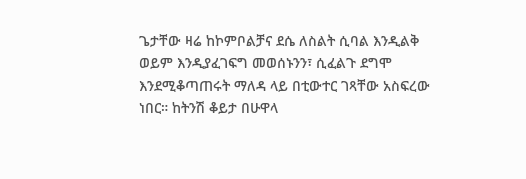ጌታቸው ዛሬ ከኮምቦልቻና ደሴ ለስልት ሲባል እንዲልቅ ወይም እንዲያፈገፍግ መወሰኑንን፣ ሲፈልጉ ደግሞ እንደሚቆጣጠሩት ማለዳ ላይ በቲውተር ገጻቸው አስፍረው ነበር። ከትንሽ ቆይታ በሁዋላ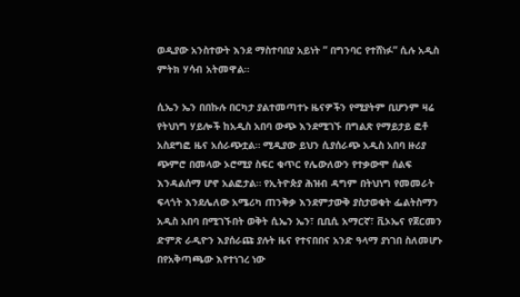ወዲያው አንስተውት እንደ ማስተባበያ አይነት ” በግንባር የተሸነፉ” ሲሉ አዲስ ምትክ ሃሳብ አትመዋል።

ሲኤን ኤን በበኩሉ በርካታ ያልተመጣተኑ ዜናዎችን የሚያትም ቢሆንም ዛሬ የትህነግ ሃይሎች ከአዲስ አበባ ውጭ እንደሚገኙ በግልጽ የማይታይ ፎቶ አስደግፎ ዜና አሰራጭቷል። ሚዲያው ይህን ሲያሰራጭ አዲስ አበባ ዙሪያ ጭምሮ በመላው ኦሮሚያ ስፍር ቁጥር የሌውለውን የተቃውሞ ሰልፍ እንዳልሰማ ሆኖ አልፎታል። የኢትዮጵያ ሕዝብ ዳግም በትህነግ የመመራት ፍላጎት እንደሌለው አሜሪካ ጠንቅቃ እንደምታውቅ ያስታወቁት ፌልትስማን አዲስ አበባ በሚገኙበት ወቅት ሲኤን ኤን፣ ቢቢሲ አማርኛ፣ ቪኦኤና የጀርመን ድምጽ ራዲዮን እያሰራጩ ያሉት ዜና የተናበበና አንድ ዓላማ ያነገበ ስለመሆኑ በየአቅጣጫው እየተነገረ ነው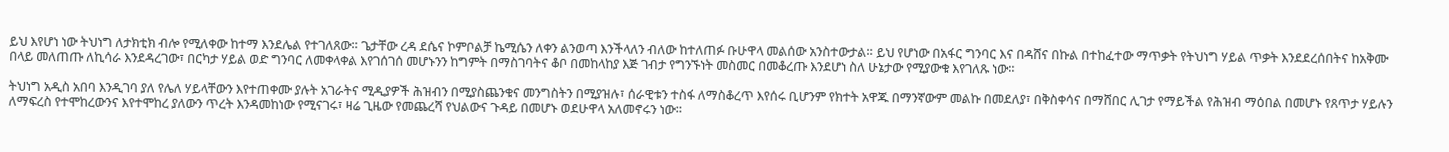ይህ እየሆነ ነው ትህነግ ለታክቲክ ብሎ የሚለቀው ከተማ እንደሌል የተገለጸው። ጌታቸው ረዳ ደሴና ኮምቦልቻ ኬሚሴን ለቀን ልንወጣ እንችላለን ብለው ከተለጠፉ ቡሁዋላ መልሰው አንስተውታል። ይህ የሆነው በአፋር ግንባር እና በዳሸና በኩል በተከፈተው ማጥቃት የትህነግ ሃይል ጥቃት እንደደረሰበትና ከአቅሙ በላይ መለጠጡ ለኪሳራ እንደዳረገው፣ በርካታ ሃይል ወድ ግንባር ለመቀላቀል እየገሰገሰ መሆኑንን ከግምት በማስገባትና ቆቦ በመከላከያ እጅ ገብታ የግንኙነት መስመር በመቆረጡ እንደሆነ ስለ ሁኔታው የሚያውቁ እየገለጹ ነው።

ትህነግ አዲስ አበባ እንዲገባ ያለ የሌለ ሃይላቸውን እየተጠቀሙ ያሉት አገራትና ሚዲያዎች ሕዝብን በሚያስጨንቁና መንግስትን በሚያዝሉ፣ ሰራዊቱን ተስፋ ለማስቆረጥ እየሰሩ ቢሆንም የክተት አዋጁ በማንኛውም መልኩ በመደለያ፣ በቅስቀሳና በማሸበር ሊገታ የማይችል የሕዝብ ማዕበል በመሆኑ የጸጥታ ሃይሉን ለማፍረስ የተሞከረውንና እየተሞከረ ያለውን ጥረት እንዳመከነው የሚናገሩ፣ ዛሬ ጊዜው የመጨረሻ የህልውና ጉዳይ በመሆኑ ወደሁዋላ አለመኖሩን ነው።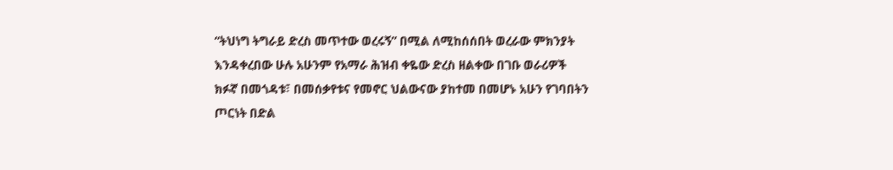“ትህነግ ትግራይ ድረስ መጥተው ወረሩኝ” በሚል ለሚከሰሰበት ወረራው ምክንያት እንዳቀረበው ሁሉ አሁንም የአማራ ሕዝብ ቀዬው ድረስ ዘልቀው በገቡ ወራሪዎች ክፉኛ በመጎዳቱ፣ በመሰቃየቱና የመኖር ህልውናው ያከተመ በመሆኑ አሁን የገባበትን ጦርነት በድል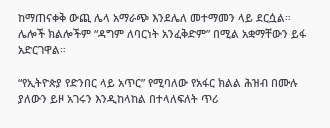ከማጠናቀቅ ውጪ ሌላ አማራጭ እንደሌለ መተማመን ላይ ደርሷል። ሌሎች ክልሎችም “ዳግም ለባርነት አንፈቅድም” በሚል አቋማቸውን ይፋ አድርገዋል።

“የኢትዮጵያ የድንበር ላይ አጥር” የሚባለው የአፋር ክልል ሕዝብ በሙሉ ያለውን ይዞ አገሩን እንዲከላከል በተላለፍለት ጥሪ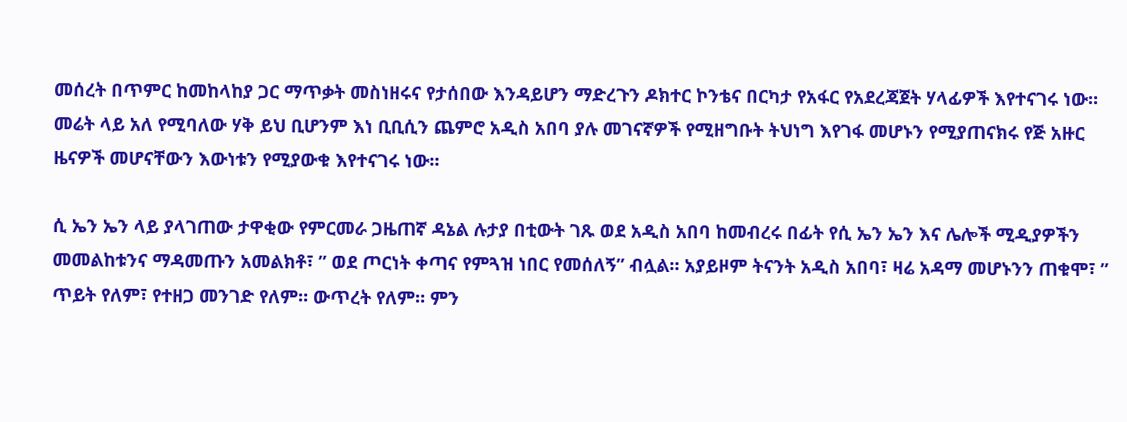መሰረት በጥምር ከመከላከያ ጋር ማጥቃት መስነዘሩና የታሰበው እንዳይሆን ማድረጉን ዶክተር ኮንቴና በርካታ የአፋር የአደረጃጀት ሃላፊዎች እየተናገሩ ነው። መሬት ላይ አለ የሚባለው ሃቅ ይህ ቢሆንም እነ ቢቢሲን ጨምሮ አዲስ አበባ ያሉ መገናኛዎች የሚዘግቡት ትህነግ እየገፋ መሆኑን የሚያጠናክሩ የጅ አዙር ዜናዎች መሆናቸውን እውነቱን የሚያውቁ እየተናገሩ ነው።

ሲ ኤን ኤን ላይ ያላገጠው ታዋቂው የምርመራ ጋዜጠኛ ዳኔል ሉታያ በቲውት ገጹ ወደ አዲስ አበባ ከመብረሩ በፊት የሲ ኤን ኤን እና ሌሎች ሚዲያዎችን መመልከቱንና ማዳመጡን አመልክቶ፣ ” ወደ ጦርነት ቀጣና የምጓዝ ነበር የመሰለኝ” ብሏል። አያይዞም ትናንት አዲስ አበባ፣ ዛሬ አዳማ መሆኑንን ጠቁሞ፣ ” ጥይት የለም፣ የተዘጋ መንገድ የለም። ውጥረት የለም። ምን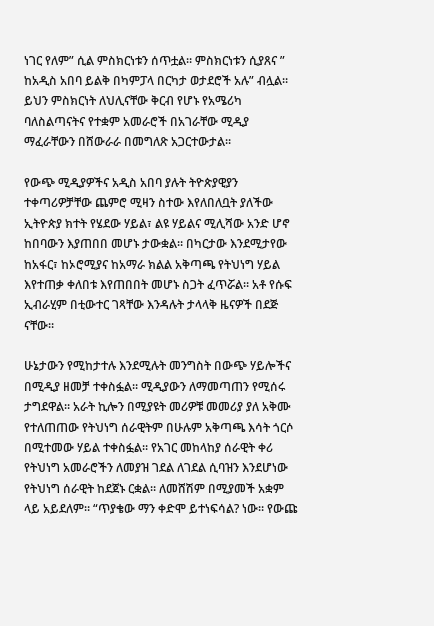ነገር የለም” ሲል ምስክርነቱን ሰጥቷል። ምስክርነቱን ሲያጸና ” ከአዲስ አበባ ይልቅ በካምፓላ በርካታ ወታደሮች አሉ” ብሏል። ይህን ምስክርነት ለህሊናቸው ቅርብ የሆኑ የአሜሪካ ባለስልጣናትና የተቋም አመራሮች በአገራቸው ሚዲያ ማፈራቸውን በሸውራራ በመግለጽ አጋርተውታል።

የውጭ ሚዲያዎችና አዲስ አበባ ያሉት ትዮጵያዊያን ተቀጣሪዎቻቸው ጨምሮ ሚዛን ስተው እየለበለቧት ያለችው ኢትዮጵያ ክተት የሄደው ሃይል፣ ልዩ ሃይልና ሚሊሻው አንድ ሆኖ ከበባውን እያጠበበ መሆኑ ታውቋል። በካርታው እንደሚታየው ከአፋር፣ ከኦሮሚያና ከአማራ ክልል አቅጣጫ የትህነግ ሃይል እየተጠቃ ቀለበቱ እየጠበበት መሆኑ ስጋት ፈጥሯል። አቶ የሱፍ ኢብራሂም በቲውተር ገጻቸው እንዳሉት ታላላቅ ዜናዎች በደጅ ናቸው።

ሁኔታውን የሚከታተሉ እንደሚሉት መንግስት በውጭ ሃይሎችና በሚዲያ ዘመቻ ተቀስፏል። ሚዲያውን ለማመጣጠን የሚሰሩ ታግደዋል። አራት ኪሎን በሚያዩት መሪዎቹ መመሪያ ያለ አቅሙ የተለጠጠው የትህነግ ሰራዊትም በሁሉም አቅጣጫ እሳት ጎርሶ በሚተመው ሃይል ተቀስፏል። የአገር መከላከያ ሰራዊት ቀሪ የትህነግ አመራሮችን ለመያዝ ገደል ለገደል ሲባዝን እንደሆነው የትህነግ ሰራዊት ከደጀኑ ርቋል። ለመሸሽም በሚያመች አቋም ላይ አይደለም። “ጥያቄው ማን ቀድሞ ይተነፍሳል? ነው። የውጩ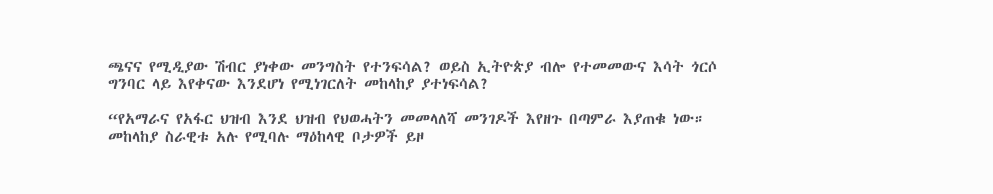ጫናና የሚዲያው ሽብር ያነቀው መንግስት የተንፍሳል? ወይስ ኢትዮጵያ ብሎ የተመመውና እሳት ጎርሶ ግንባር ላይ እየቀናው እንደሆነ የሚነገርለት መከላከያ ያተነፍሳል?

“የአማራና የአፋር ህዝብ እንደ ህዝብ የህወሓትን መመላለሻ መንገዶች እየዘጉ በጣምራ እያጠቁ ነው። መከላከያ ስራዊቱ አሉ የሚባሉ ማዕከላዊ ቦታዎች ይዞ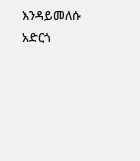እንዳይመለሱ አድርጎ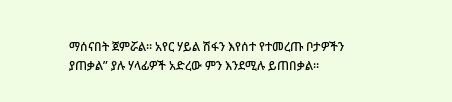ማሰናበት ጀምሯል። አየር ሃይል ሽፋን እየሰተ የተመረጡ ቦታዎችን ያጠቃል” ያሉ ሃላፊዎች አድረው ምን እንደሚሉ ይጠበቃል።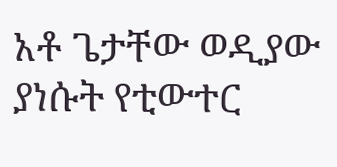አቶ ጌታቸው ወዲያው ያነሱት የቲውተር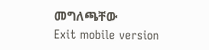መግለጫቸው
Exit mobile version